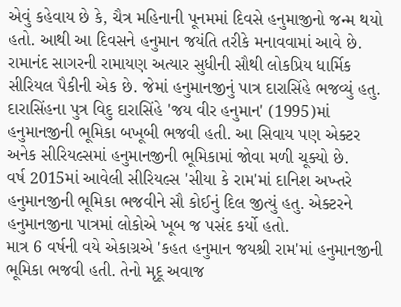એવું કહેવાય છે કે, ચૈત્ર મહિનાની પૂનમમાં દિવસે હનુમાજીનો જન્મ થયો હતો. આથી આ દિવસને હનુમાન જયંતિ તરીકે મનાવવામાં આવે છે.
રામાનંદ સાગરની રામાયણ અત્યાર સુધીની સૌથી લોકપ્રિય ધાર્મિક સીરિયલ પૈકીની એક છે. જેમાં હનુમાનજીનું પાત્ર દારાસિંહે ભજવ્યું હતુ.
દારાસિંહના પુત્ર વિદુ દારાસિંહે 'જય વીર હનુમાન' (1995)માં હનુમાનજીની ભૂમિકા બખૂબી ભજવી હતી. આ સિવાય પણ એક્ટર અનેક સીરિયલ્સમાં હનુમાનજીની ભૂમિકામાં જોવા મળી ચૂક્યો છે.
વર્ષ 2015માં આવેલી સીરિયલ્સ 'સીયા કે રામ'માં દાનિશ અખ્તરે હનુમાનજીની ભૂમિકા ભજવીને સૌ કોઈનું દિલ જીત્યું હતુ. એક્ટરને હનુમાનજીના પાત્રમાં લોકોએ ખૂબ જ પસંદ કર્યો હતો.
માત્ર 6 વર્ષની વયે એકાગ્રએ 'કહત હનુમાન જયશ્રી રામ'માં હનુમાનજીની ભૂમિકા ભજવી હતી. તેનો મૃદૂ અવાજ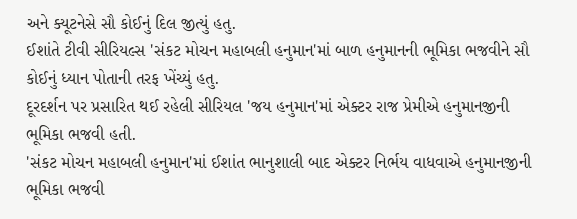અને ક્યૂટનેસે સૌ કોઈનું દિલ જીત્યું હતુ.
ઈશાંતે ટીવી સીરિયલ્સ 'સંકટ મોચન મહાબલી હનુમાન'માં બાળ હનુમાનની ભૂમિકા ભજવીને સૌ કોઈનું ધ્યાન પોતાની તરફ ખેંચ્યું હતુ.
દૂરદર્શન પર પ્રસારિત થઈ રહેલી સીરિયલ 'જય હનુમાન'માં એક્ટર રાજ પ્રેમીએ હનુમાનજીની ભૂમિકા ભજવી હતી.
'સંકટ મોચન મહાબલી હનુમાન'માં ઈશાંત ભાનુશાલી બાદ એક્ટર નિર્ભય વાધવાએ હનુમાનજીની ભૂમિકા ભજવી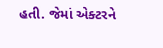હતી. જેમાં એક્ટરને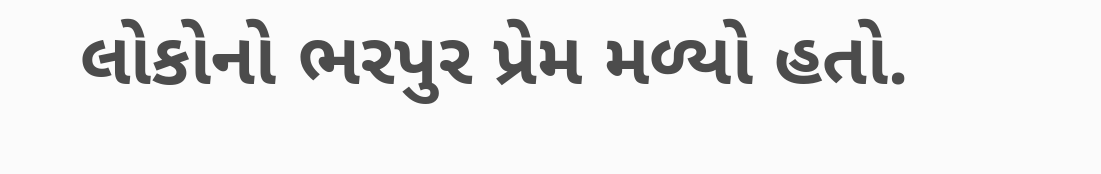લોકોનો ભરપુર પ્રેમ મળ્યો હતો.